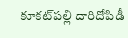కూకట్‌పల్లి దారిదోపిడీ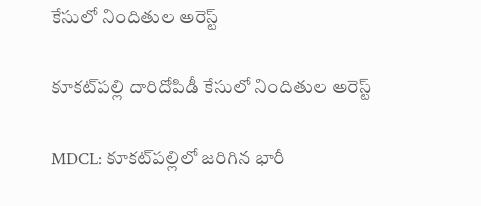కేసులో నిందితుల అరెస్ట్

కూకట్‌పల్లి దారిదోపిడీ కేసులో నిందితుల అరెస్ట్

MDCL: కూకట్‌పల్లిలో జరిగిన భారీ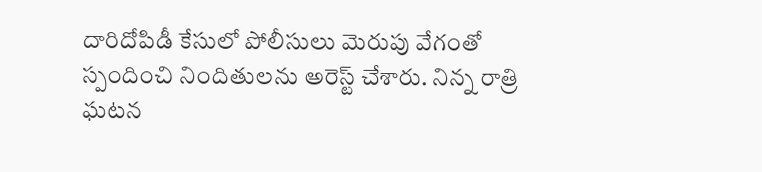దారిదోపిడీ కేసులో పోలీసులు మెరుపు వేగంతో స్పందించి నిందితులను అరెస్ట్ చేశారు. నిన్న రాత్రి ఘటన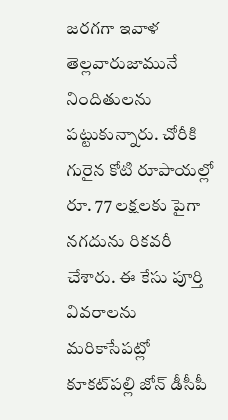జరగగా ఇవాళ తెల్లవారుజామునే నిందితులను పట్టుకున్నారు. చోరీకి గురైన కోటి రూపాయల్లో రూ. 77 లక్షలకు పైగా నగదును రికవరీ చేశారు. ఈ కేసు పూర్తి వివరాలను మరికాసేపట్లో కూకట్‌పల్లి జోన్ డీసీపీ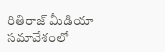రితిరాజ్ మీడియా సమావేశంలో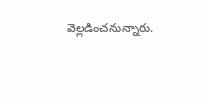వెల్లడించనున్నారు.